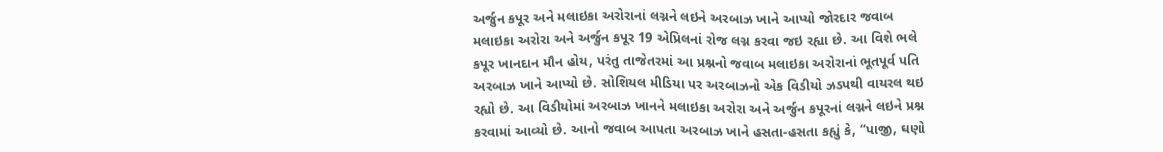અર્જુન કપૂર અને મલાઇકા અરોરાનાં લગ્નને લઇને અરબાઝ ખાને આપ્યો જોરદાર જવાબ
મલાઇકા અરોરા અને અર્જુન કપૂર 19 એપ્રિલનાં રોજ લગ્ન કરવા જઇ રહ્યા છે. આ વિશે ભલે કપૂર ખાનદાન મૌન હોય, પરંતુ તાજેતરમાં આ પ્રશ્નનો જવાબ મલાઇકા અરોરાનાં ભૂતપૂર્વ પતિ અરબાઝ ખાને આપ્યો છે. સોશિયલ મીડિયા પર અરબાઝનો એક વિડીયો ઝડપથી વાયરલ થઇ રહ્યો છે. આ વિડીયોમાં અરબાઝ ખાનને મલાઇકા અરોરા અને અર્જુન કપૂરનાં લગ્નને લઇને પ્રશ્ન કરવામાં આવ્યો છે. આનો જવાબ આપતા અરબાઝ ખાને હસતા-હસતા કહ્યું કે, “પાજી, ઘણો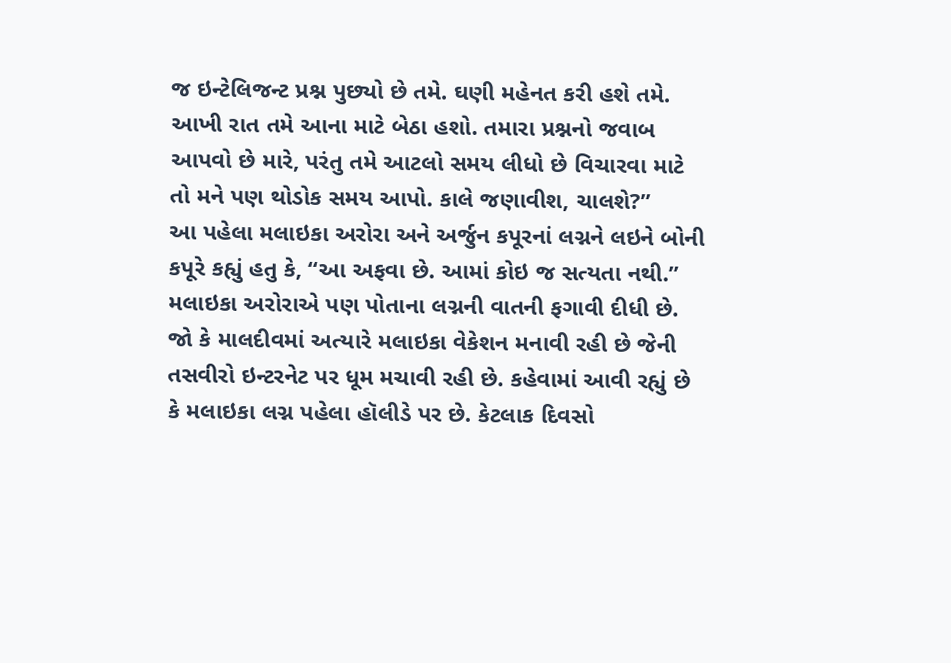જ ઇન્ટેલિજન્ટ પ્રશ્ન પુછ્યો છે તમે. ઘણી મહેનત કરી હશે તમે. આખી રાત તમે આના માટે બેઠા હશો. તમારા પ્રશ્નનો જવાબ આપવો છે મારે, પરંતુ તમે આટલો સમય લીધો છે વિચારવા માટે તો મને પણ થોડોક સમય આપો. કાલે જણાવીશ, ચાલશે?”
આ પહેલા મલાઇકા અરોરા અને અર્જુન કપૂરનાં લગ્નને લઇને બોની કપૂરે કહ્યું હતુ કે, “આ અફવા છે. આમાં કોઇ જ સત્યતા નથી.” મલાઇકા અરોરાએ પણ પોતાના લગ્નની વાતની ફગાવી દીધી છે. જો કે માલદીવમાં અત્યારે મલાઇકા વેકેશન મનાવી રહી છે જેની તસવીરો ઇન્ટરનેટ પર ધૂમ મચાવી રહી છે. કહેવામાં આવી રહ્યું છે કે મલાઇકા લગ્ન પહેલા હૉલીડે પર છે. કેટલાક દિવસો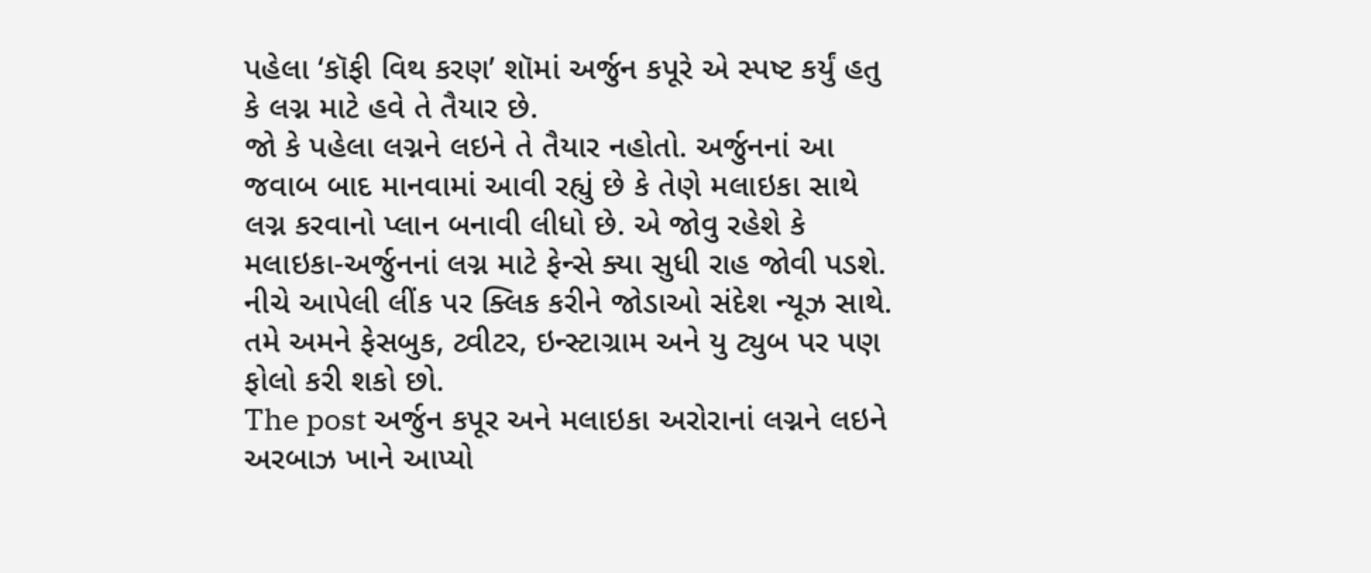પહેલા ‘કૉફી વિથ કરણ’ શૉમાં અર્જુન કપૂરે એ સ્પષ્ટ કર્યું હતુ કે લગ્ન માટે હવે તે તૈયાર છે.
જો કે પહેલા લગ્નને લઇને તે તૈયાર નહોતો. અર્જુનનાં આ જવાબ બાદ માનવામાં આવી રહ્યું છે કે તેણે મલાઇકા સાથે લગ્ન કરવાનો પ્લાન બનાવી લીધો છે. એ જોવુ રહેશે કે મલાઇકા-અર્જુનનાં લગ્ન માટે ફેન્સે ક્યા સુધી રાહ જોવી પડશે.
નીચે આપેલી લીંક પર ક્લિક કરીને જોડાઓ સંદેશ ન્યૂઝ સાથે.
તમે અમને ફેસબુક, ટ્વીટર, ઇન્સ્ટાગ્રામ અને યુ ટ્યુબ પર પણ ફોલો કરી શકો છો.
The post અર્જુન કપૂર અને મલાઇકા અરોરાનાં લગ્નને લઇને અરબાઝ ખાને આપ્યો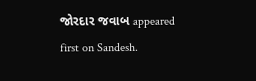જોરદાર જવાબ appeared first on Sandesh.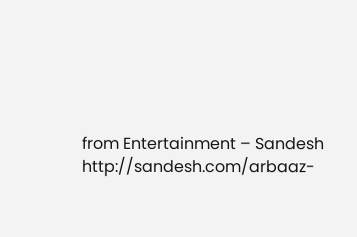from Entertainment – Sandesh http://sandesh.com/arbaaz-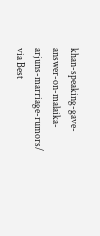khan-speaking-gave-answer-on-malaika-arjuns-marriage-rumors/
via Best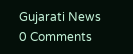Gujarati News
0 Comments